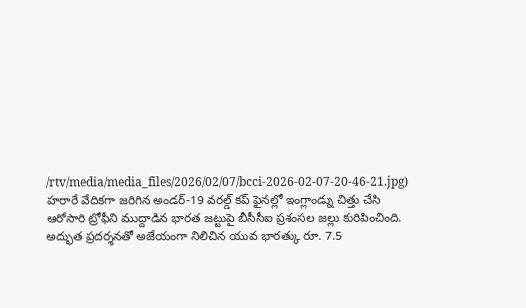/rtv/media/media_files/2026/02/07/bcci-2026-02-07-20-46-21.jpg)
హరారే వేదికగా జరిగిన అండర్-19 వరల్డ్ కప్ ఫైనల్లో ఇంగ్లాండ్ను చిత్తు చేసి ఆరోసారి ట్రోఫీని ముద్దాడిన భారత జట్టుపై బీసీసీఐ ప్రశంసల జల్లు కురిపించింది. అద్భుత ప్రదర్శనతో అజేయంగా నిలిచిన యువ భారత్కు రూ. 7.5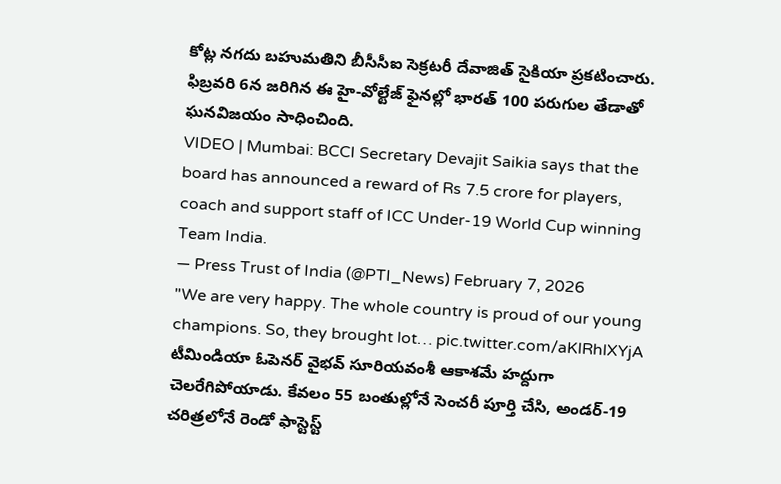కోట్ల నగదు బహుమతిని బీసీసీఐ సెక్రటరీ దేవాజిత్ సైకియా ప్రకటించారు. ఫిబ్రవరి 6న జరిగిన ఈ హై-వోల్టేజ్ ఫైనల్లో భారత్ 100 పరుగుల తేడాతో ఘనవిజయం సాధించింది.
VIDEO | Mumbai: BCCI Secretary Devajit Saikia says that the board has announced a reward of Rs 7.5 crore for players, coach and support staff of ICC Under-19 World Cup winning Team India.
— Press Trust of India (@PTI_News) February 7, 2026
"We are very happy. The whole country is proud of our young champions. So, they brought lot… pic.twitter.com/aKlRhlXYjA
టీమిండియా ఓపెనర్ వైభవ్ సూరియవంశీ ఆకాశమే హద్దుగా చెలరేగిపోయాడు. కేవలం 55 బంతుల్లోనే సెంచరీ పూర్తి చేసి, అండర్-19 చరిత్రలోనే రెండో ఫాస్టెస్ట్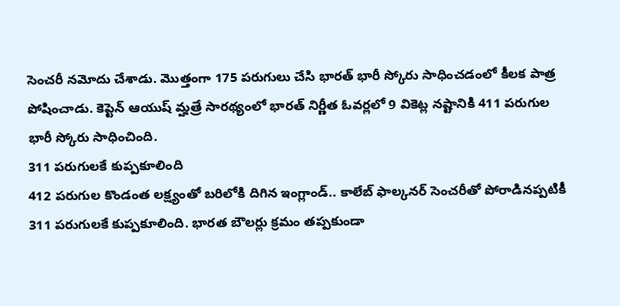సెంచరీ నమోదు చేశాడు. మొత్తంగా 175 పరుగులు చేసి భారత్ భారీ స్కోరు సాధించడంలో కీలక పాత్ర పోషించాడు. కెప్టెన్ ఆయుష్ మ్హత్రే సారథ్యంలో భారత్ నిర్ణీత ఓవర్లలో 9 వికెట్ల నష్టానికి 411 పరుగుల భారీ స్కోరు సాధించింది.
311 పరుగులకే కుప్పకూలింది
412 పరుగుల కొండంత లక్ష్యంతో బరిలోకి దిగిన ఇంగ్లాండ్.. కాలేబ్ ఫాల్కనర్ సెంచరీతో పోరాడినప్పటికీ 311 పరుగులకే కుప్పకూలింది. భారత బౌలర్లు క్రమం తప్పకుండా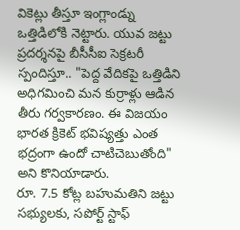వికెట్లు తీస్తూ ఇంగ్లాండ్ను ఒత్తిడిలోకి నెట్టారు. యువ జట్టు ప్రదర్శనపై బీసీసీఐ సెక్రటరీ స్పందిస్తూ.. "పెద్ద వేదికపై ఒత్తిడిని అధిగమించి మన కుర్రాళ్లు ఆడిన తీరు గర్వకారణం. ఈ విజయం భారత క్రికెట్ భవిష్యత్తు ఎంత భద్రంగా ఉందో చాటిచెబుతోంది" అని కొనియాడారు.
రూ. 7.5 కోట్ల బహుమతిని జట్టు సభ్యులకు, సపోర్ట్ స్టాఫ్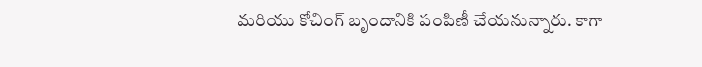మరియు కోచింగ్ బృందానికి పంపిణీ చేయనున్నారు. కాగా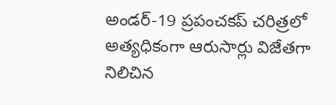అండర్-19 ప్రపంచకప్ చరిత్రలో అత్యధికంగా ఆరుసార్లు విజేతగా నిలిచిన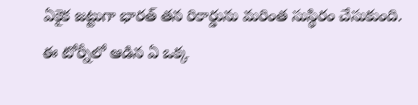ఏకైక జట్టుగా భారత్ తన రికార్డును మరింత సుస్థిరం చేసుకుంది. ఈ టోర్నీలో ఆడిన ఏ ఒక్క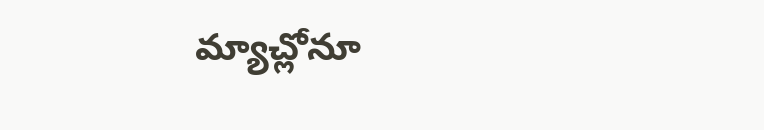మ్యాచ్లోనూ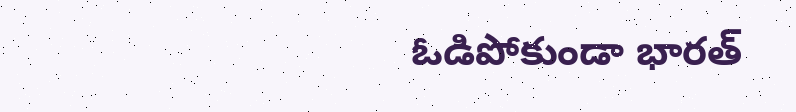ఓడిపోకుండా భారత్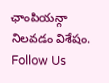ఛాంపియన్గా నిలవడం విశేషం.
Follow Us